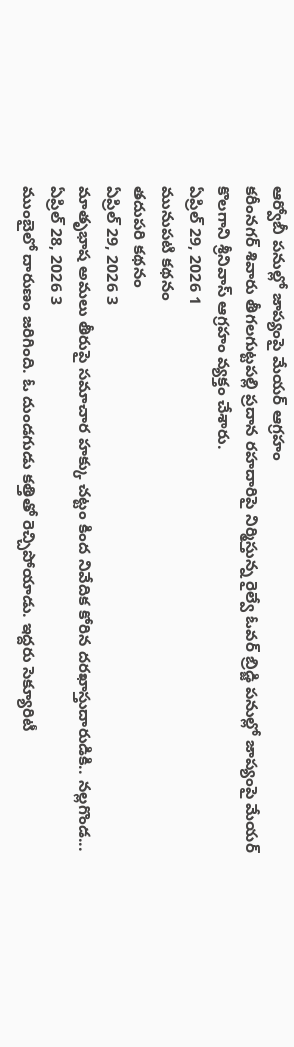ఆర్వోబీ పనుల్లో జాప్యంపై మేయర్ ఆగ్రహం
కరీంనగర్ శివారు తీగలగుట్టపల్లి ప్రదాన రహదారిపై నిర్మిస్తున్న రైల్వే ఓవర్ బ్రిడ్జి పనుల్లో జాప్యంపై మేయర్ కొలగాని శ్రీనివాస్ ఆగ్రహం వ్యక్తం చేశారు.
ఏప్రిల్ 29, 2026 1
మునుపటి కథనం
తదుపరి కథనం
ఏప్రిల్ 29, 2026 3
మాతృభాష అమలు తీరుపై సమాచార హక్కు చట్టం కింద నివేదిక కోరిన దరఖాస్తుదారుడికి.. నల్లగొండ...
ఏప్రిల్ 28, 2026 3
ముంబైలో దారుణం జరిగింది. ఓ దుండగుడు కత్తితో రెచ్చిపోయాడు. ఇద్దరు సెక్యూరిటీ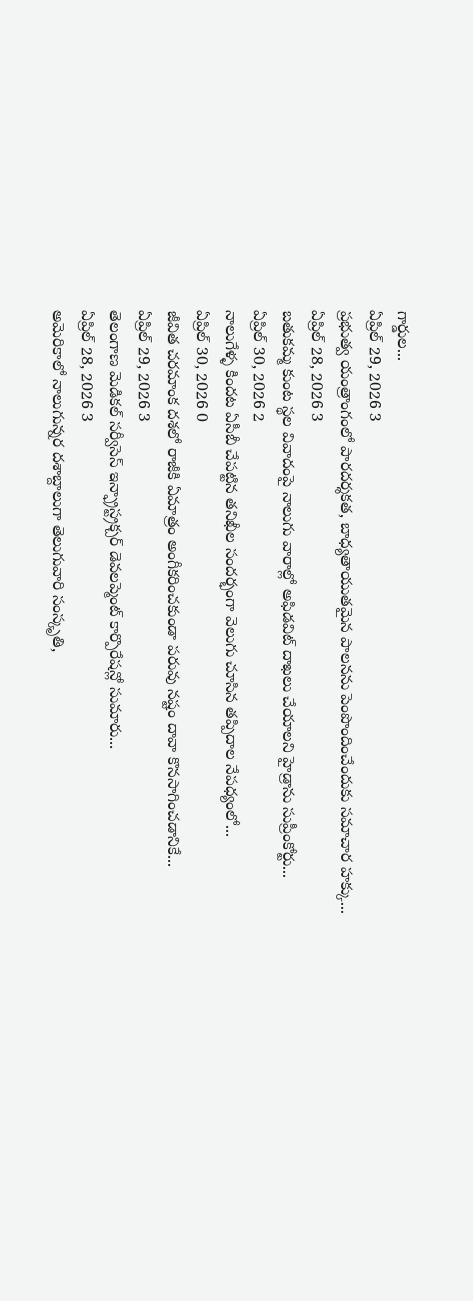గార్డుల...
ఏప్రిల్ 29, 2026 3
ప్రభుత్వ యంత్రాంగంలో పారదర్శకత, బాధ్యతాయుతమైన పాలనను పెంపొందించేందుకు సమాచార హక్కు...
ఏప్రిల్ 28, 2026 3
బతుకమ్మ కుంట స్థల వివాదంపై నాలుగు వారాల్లో అఫిడవిట్ దాఖలు చేయాలని హైడ్రాను సుప్రీంకోర్టు...
ఏప్రిల్ 30, 2026 2
నాలుగేళ్ళ కిందట ఏసీబీ చేపట్టిన తనిఖీల సందర్భంగా వెలుగు చూసిన తప్పిదాల నేపధ్యంలో...
ఏప్రిల్ 30, 2026 0
జీవిత చరమాంక దశలో రాజీకి ఏమాత్రం అంగీకరించకుండా పరువు నష్టం దావా కొనసాగించడానికే...
ఏప్రిల్ 29, 2026 3
తెలంగాణ మెడికల్ సర్వీసెస్ ఇన్ఫ్రాస్ట్రక్చర్ డెవలప్మెంట్ కార్పొరేషన్లో సుమారు...
ఏప్రిల్ 28, 2026 3
అమెరికాలో నాలుగున్నర దశాబ్దాలుగా తెలుగువారి సంస్కృతి,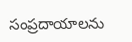సంప్రదాయాలను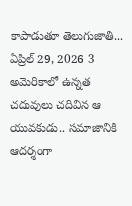కాపాడుతూ తెలుగుజాతి...
ఏప్రిల్ 29, 2026 3
అమెరికాలో ఉన్నత చదువులు చదివిన ఆ యువకుడు.. సమాజానికి ఆదర్శంగా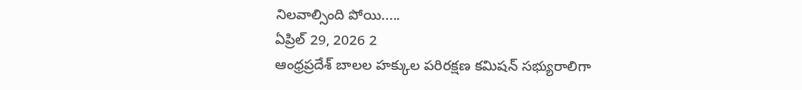నిలవాల్సింది పోయి.....
ఏప్రిల్ 29, 2026 2
ఆంధ్రప్రదేశ్ బాలల హక్కుల పరిరక్షణ కమిషన్ సభ్యురాలిగా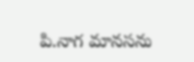పి.నాగ మానసను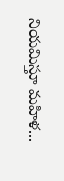నియమిస్తూ మహిళ...